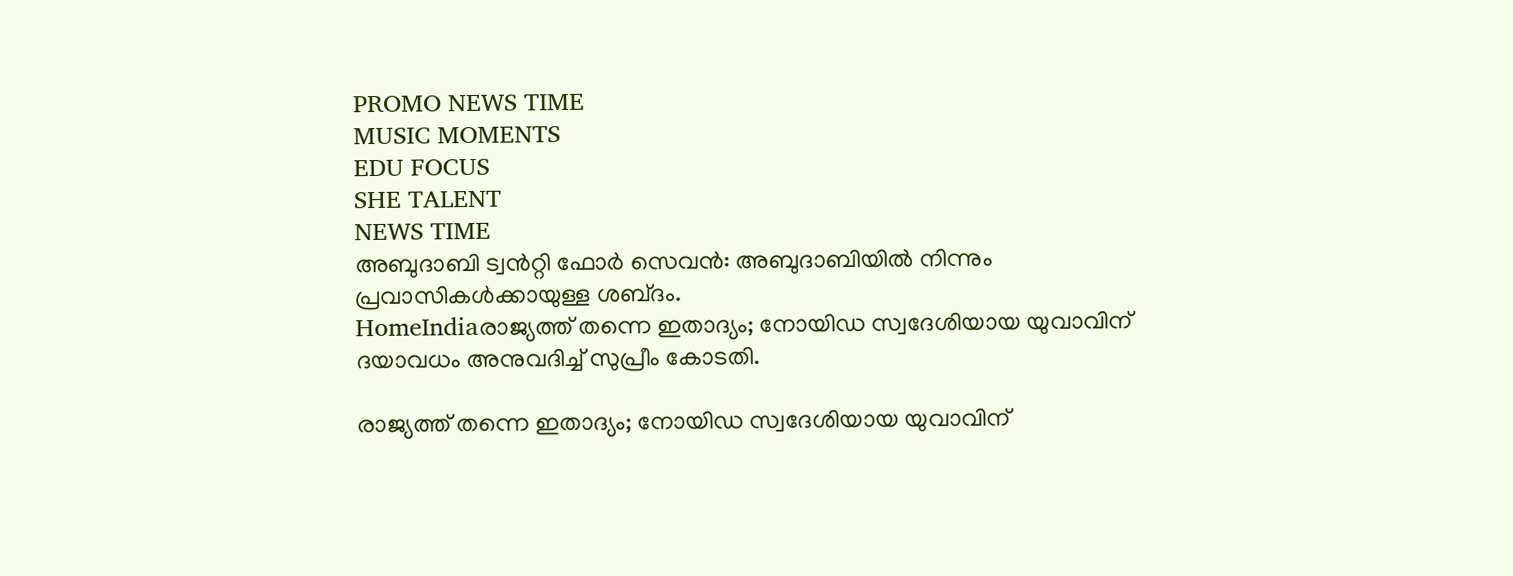PROMO NEWS TIME
MUSIC MOMENTS
EDU FOCUS
SHE TALENT
NEWS TIME
അബുദാബി ട്വൻറ്റി ഫോർ സെവൻ: അബുദാബിയിൽ നിന്നും പ്രവാസികൾക്കായുള്ള ശബ്‌ദം.
HomeIndiaരാജ്യത്ത് തന്നെ ഇതാദ്യം; നോയിഡ സ്വദേശിയായ യുവാവിന് ദയാവധം അനുവദിച്ച് സുപ്രീം കോടതി.

രാജ്യത്ത് തന്നെ ഇതാദ്യം; നോയിഡ സ്വദേശിയായ യുവാവിന്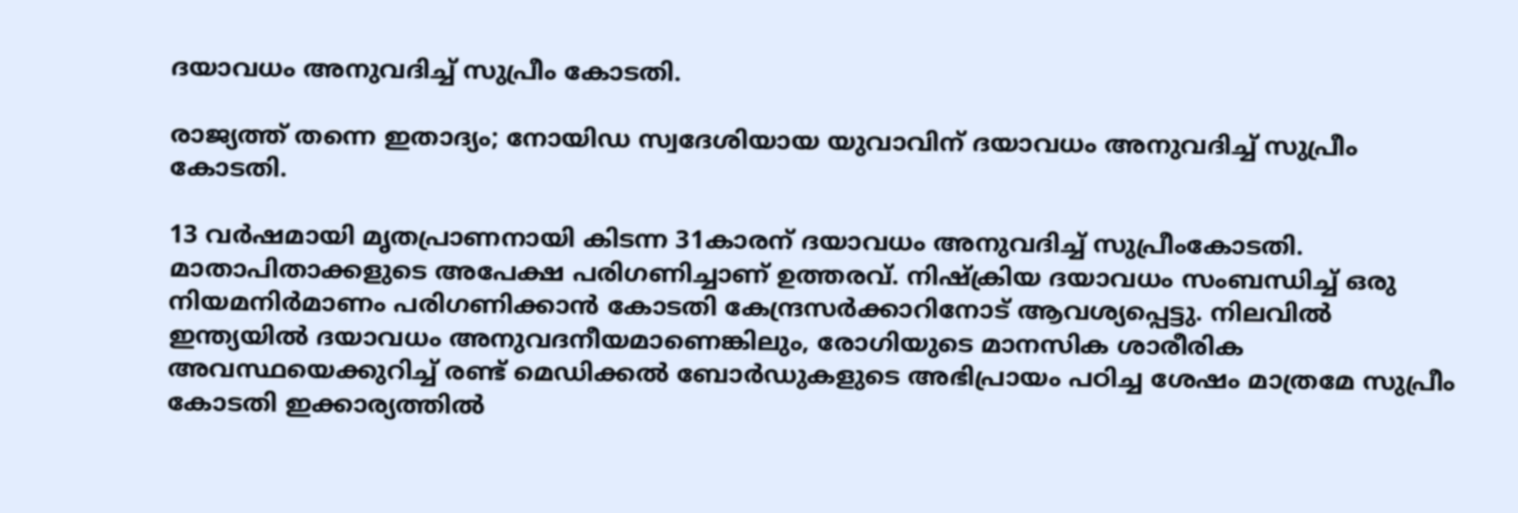ദയാവധം അനുവദിച്ച് സുപ്രീം കോടതി.

രാജ്യത്ത് തന്നെ ഇതാദ്യം; നോയിഡ സ്വദേശിയായ യുവാവിന് ദയാവധം അനുവദിച്ച് സുപ്രീം കോടതി.

13 വര്‍ഷമായി മൃതപ്രാണനായി കിടന്ന 31കാരന് ദയാവധം അനുവദിച്ച് സുപ്രീംകോടതി. മാതാപിതാക്കളുടെ അപേക്ഷ പരിഗണിച്ചാണ് ഉത്തരവ്. നിഷ്ക്രിയ ദയാവധം സംബന്ധിച്ച് ഒരു നിയമനിര്‍മാണം പരിഗണിക്കാന്‍ കോടതി കേന്ദ്രസര്‍ക്കാറിനോട് ആവശ്യപ്പെട്ടു. നിലവിൽ ഇന്ത്യയിൽ ദയാവധം അനുവദനീയമാണെങ്കിലും, രോഗിയുടെ മാനസിക ശാരീരിക അവസ്ഥയെക്കുറിച്ച് രണ്ട് മെഡിക്കൽ ബോർഡുകളുടെ അഭിപ്രായം പഠിച്ച ശേഷം മാത്രമേ സുപ്രീം കോടതി ഇക്കാര്യത്തില്‍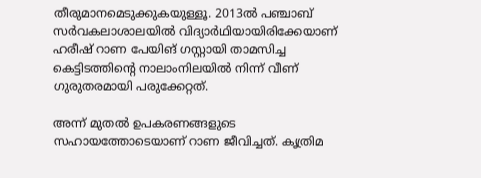തീരുമാനമെടുക്കുകയുള്ളൂ. 2013ല്‍ പഞ്ചാബ് സര്‍വകലാശാലയില്‍ വിദ്യാര്‍ഥിയായിരിക്കേയാണ് ഹരീഷ് റാണ പേയിങ് ഗസ്റ്റായി താമസിച്ച കെട്ടിടത്തിന്‍റെ നാലാംനിലയില്‍ നിന്ന് വീണ് ഗുരുതരമായി പരുക്കേറ്റത്.

അന്ന് മുതല്‍ ഉപകരണങ്ങളുടെ സഹായത്തോടെയാണ് റാണ ജീവിച്ചത്. കൃത്രിമ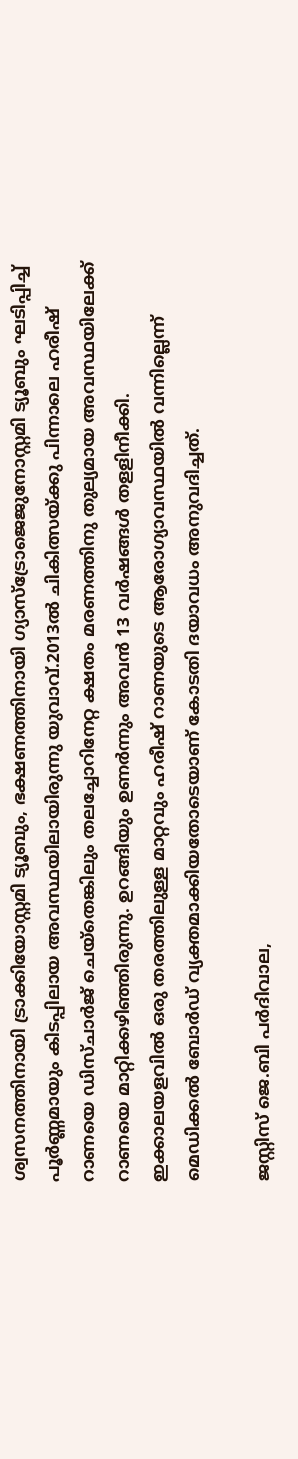ശ്വസനത്തിനായി ട്രാക്കിയോസ്റ്റമി ട്യൂബും, ഭക്ഷണത്തിനായി ഗ്യാസ്ട്രോജെജുനോസ്റ്റമി ട്യൂബും ഘടിപ്പിച്ച് പൂർണ്ണമായും കിടപ്പിലായ അവസ്ഥയിലായിരുന്നു യുവാവ്.2013ല്‍ ചികിത്സയ്ക്കു പിന്നാലെ ഹരീഷ് റാണയെ ഡിസ്ചാര്‍ജ് ചെയ്തെങ്കിലും തലച്ചോറിനേറ്റ ക്ഷതം മരണത്തിനു തുല്യമായ അവസ്ഥയിലേക്ക് റാണയെ മാറ്റിക്കഴിഞ്ഞിരുന്നു. ഉറങ്ങിയും ഉണര്‍ന്നും അവന്‍ 13 വര്‍ഷങ്ങള്‍ തളളിനീക്കി. ഇക്കാലയളവില്‍ ഒരു തരത്തിലുള്ള മാറ്റവും ഹരീഷ് റാണയുടെ ആരോഗ്യാവസ്ഥയില്‍ വന്നില്ലെന്ന് മെഡിക്കല്‍ ബോര്‍ഡ് വ്യക്തമാക്കിയതോടെയാണ് കോടതി ദയാവധം അനുവദിച്ചത്.

ജസ്റ്റിസ് ജെ.ബി പർദിവാല,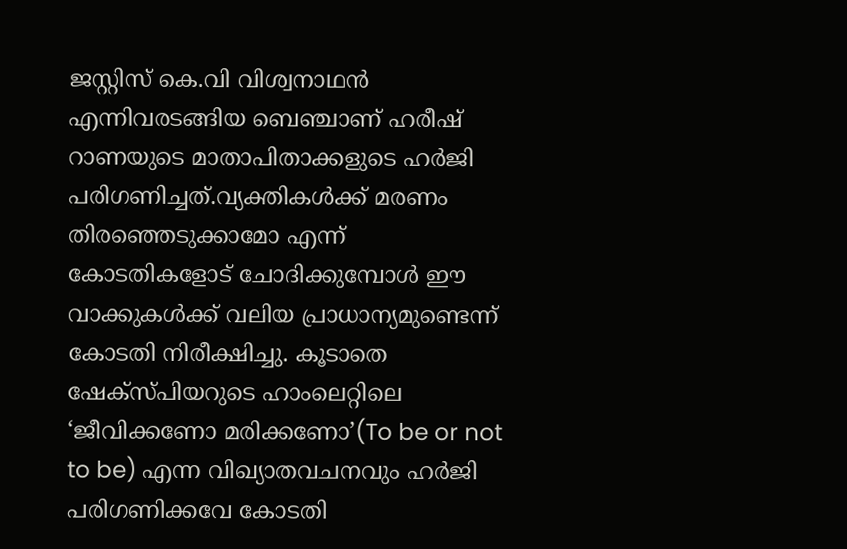ജസ്റ്റിസ് കെ.വി വിശ്വനാഥൻ എന്നിവരടങ്ങിയ ബെഞ്ചാണ് ഹരീഷ് റാണയുടെ മാതാപിതാക്കളുടെ ഹര്‍ജി പരിഗണിച്ചത്.വ്യക്തികൾക്ക് മരണം തിരഞ്ഞെടുക്കാമോ എന്ന് കോടതികളോട് ചോദിക്കുമ്പോൾ ഈ വാക്കുകൾക്ക് വലിയ പ്രാധാന്യമുണ്ടെന്ന് കോടതി നിരീക്ഷിച്ചു. കൂടാതെ ഷേക്സ്പിയറുടെ ഹാംലെറ്റിലെ ‘ജീവിക്കണോ മരിക്കണോ’(To be or not to be) എന്ന വിഖ്യാതവചനവും ഹര്‍ജി പരിഗണിക്കവേ കോടതി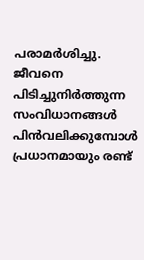പരാമര്‍ശിച്ചു. ജീവനെ പിടിച്ചുനിര്‍ത്തുന്ന സംവിധാനങ്ങള്‍ പിന്‍വലിക്കുമ്പോള്‍ പ്രധാനമായും രണ്ട്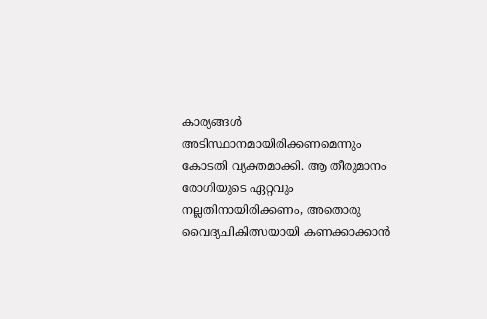കാര്യങ്ങള്‍ അടിസ്ഥാനമായിരിക്കണമെന്നും കോടതി വ്യക്തമാക്കി. ആ തീരുമാനം രോഗിയുടെ ഏറ്റവും നല്ലതിനായിരിക്കണം, അതൊരു വൈദ്യചികിത്സയായി കണക്കാക്കാന്‍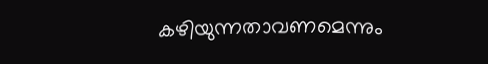കഴിയുന്നതാവണമെന്നും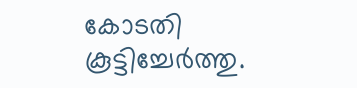കോടതി കൂട്ടിച്ചേര്‍ത്തു.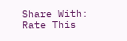Share With:
Rate This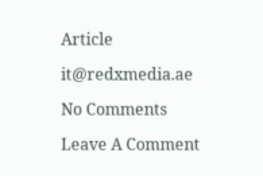Article

it@redxmedia.ae

No Comments

Leave A Comment